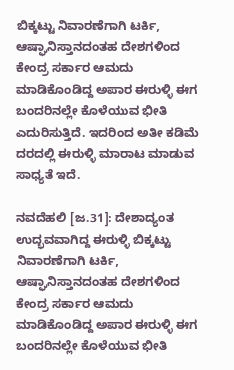ಬಿಕ್ಕಟ್ಟು ನಿವಾರಣೆಗಾಗಿ ಟರ್ಕಿ, ಆಷ್ಘಾನಿಸ್ತಾನದಂತಹ ದೇಶಗಳಿಂದ ಕೇಂದ್ರ ಸರ್ಕಾರ ಆಮದು ಮಾಡಿಕೊಂಡಿದ್ದ ಅಪಾರ ಈರುಳ್ಳಿ ಈಗ ಬಂದರಿನಲ್ಲೇ ಕೊಳೆಯುವ ಭೀತಿ ಎದುರಿಸುತ್ತಿದೆ. ಇದರಿಂದ ಅತೀ ಕಡಿಮೆ ದರದಲ್ಲಿ ಈರುಳ್ಳಿ ಮಾರಾಟ ಮಾಡುವ ಸಾಧ್ಯತೆ ಇದೆ.

ನವದೆಹಲಿ [ಜ.31]: ದೇಶಾದ್ಯಂತ ಉದ್ಭವವಾಗಿದ್ದ ಈರುಳ್ಳಿ ಬಿಕ್ಕಟ್ಟು ನಿವಾರಣೆಗಾಗಿ ಟರ್ಕಿ, ಆಷ್ಘಾನಿಸ್ತಾನದಂತಹ ದೇಶಗಳಿಂದ ಕೇಂದ್ರ ಸರ್ಕಾರ ಆಮದು ಮಾಡಿಕೊಂಡಿದ್ದ ಅಪಾರ ಈರುಳ್ಳಿ ಈಗ ಬಂದರಿನಲ್ಲೇ ಕೊಳೆಯುವ ಭೀತಿ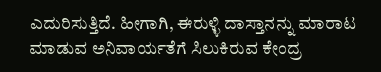ಎದುರಿಸುತ್ತಿದೆ. ಹೀಗಾಗಿ, ಈರುಳ್ಳಿ ದಾಸ್ತಾನನ್ನು ಮಾರಾಟ ಮಾಡುವ ಅನಿವಾರ್ಯತೆಗೆ ಸಿಲುಕಿರುವ ಕೇಂದ್ರ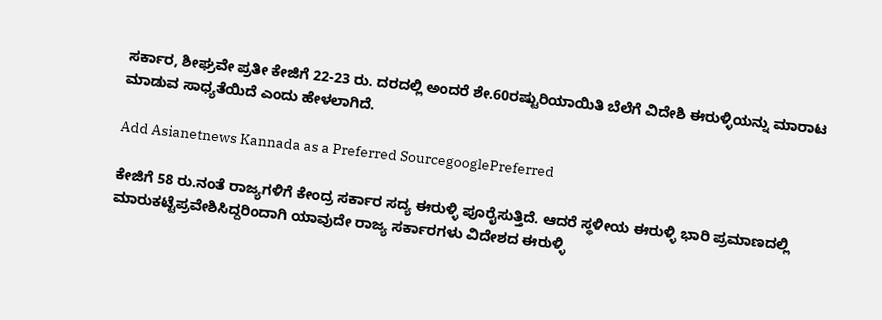ಸರ್ಕಾರ, ಶೀಘ್ರವೇ ಪ್ರತೀ ಕೇಜಿಗೆ 22-23 ರು. ದರದಲ್ಲಿ ಅಂದರೆ ಶೇ.60ರಷ್ಟುರಿಯಾಯಿತಿ ಬೆಲೆಗೆ ವಿದೇಶಿ ಈರುಳ್ಳಿಯನ್ನು ಮಾರಾಟ ಮಾಡುವ ಸಾಧ್ಯತೆಯಿದೆ ಎಂದು ಹೇಳಲಾಗಿದೆ.

Add Asianetnews Kannada as a Preferred SourcegooglePreferred

ಕೇಜಿಗೆ 58 ರು.ನಂತೆ ರಾಜ್ಯಗಳಿಗೆ ಕೇಂದ್ರ ಸರ್ಕಾರ ಸದ್ಯ ಈರುಳ್ಳಿ ಪೂರೈಸುತ್ತಿದೆ. ಆದರೆ ಸ್ಥಳೀಯ ಈರುಳ್ಳಿ ಭಾರಿ ಪ್ರಮಾಣದಲ್ಲಿ ಮಾರುಕಟ್ಟೆಪ್ರವೇಶಿಸಿದ್ದರಿಂದಾಗಿ ಯಾವುದೇ ರಾಜ್ಯ ಸರ್ಕಾರಗಳು ವಿದೇಶದ ಈರುಳ್ಳಿ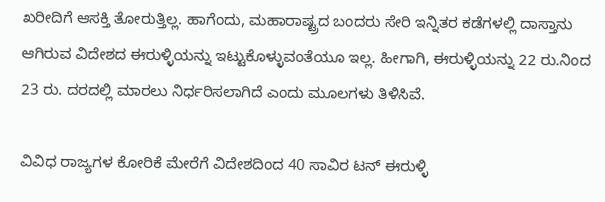ಖರೀದಿಗೆ ಆಸಕ್ತಿ ತೋರುತ್ತಿಲ್ಲ. ಹಾಗೆಂದು, ಮಹಾರಾಷ್ಟ್ರದ ಬಂದರು ಸೇರಿ ಇನ್ನಿತರ ಕಡೆಗಳಲ್ಲಿ ದಾಸ್ತಾನು ಆಗಿರುವ ವಿದೇಶದ ಈರುಳ್ಳಿಯನ್ನು ಇಟ್ಟುಕೊಳ್ಳುವಂತೆಯೂ ಇಲ್ಲ. ಹೀಗಾಗಿ, ಈರುಳ್ಳಿಯನ್ನು 22 ರು.ನಿಂದ 23 ರು. ದರದಲ್ಲಿ ಮಾರಲು ನಿರ್ಧರಿಸಲಾಗಿದೆ ಎಂದು ಮೂಲಗಳು ತಿಳಿಸಿವೆ.

ವಿವಿಧ ರಾಜ್ಯಗಳ ಕೋರಿಕೆ ಮೇರೆಗೆ ವಿದೇಶದಿಂದ 40 ಸಾವಿರ ಟನ್‌ ಈರುಳ್ಳಿ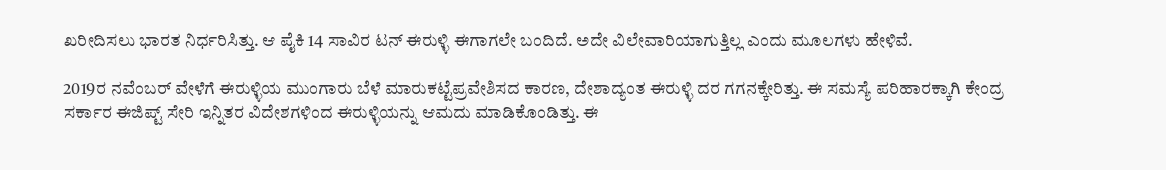ಖರೀದಿಸಲು ಭಾರತ ನಿರ್ಧರಿಸಿತ್ತು. ಆ ಪೈಕಿ 14 ಸಾವಿರ ಟನ್‌ ಈರುಳ್ಳಿ ಈಗಾಗಲೇ ಬಂದಿದೆ. ಅದೇ ವಿಲೇವಾರಿಯಾಗುತ್ತಿಲ್ಲ ಎಂದು ಮೂಲಗಳು ಹೇಳಿವೆ.

2019ರ ನವೆಂಬರ್‌ ವೇಳೆಗೆ ಈರುಳ್ಳಿಯ ಮುಂಗಾರು ಬೆಳೆ ಮಾರುಕಟ್ಟೆಪ್ರವೇಶಿಸದ ಕಾರಣ, ದೇಶಾದ್ಯಂತ ಈರುಳ್ಳಿ ದರ ಗಗನಕ್ಕೇರಿತ್ತು. ಈ ಸಮಸ್ಯೆ ಪರಿಹಾರಕ್ಕಾಗಿ ಕೇಂದ್ರ ಸರ್ಕಾರ ಈಜಿಪ್ಟ್‌ ಸೇರಿ ಇನ್ನಿತರ ವಿದೇಶಗಳಿಂದ ಈರುಳ್ಳಿಯನ್ನು ಆಮದು ಮಾಡಿಕೊಂಡಿತ್ತು. ಈ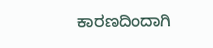ಕಾರಣದಿಂದಾಗಿ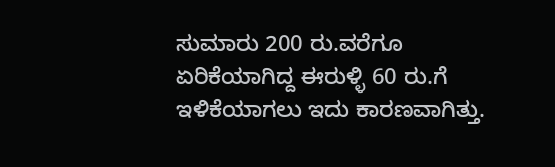ಸುಮಾರು 200 ರು.ವರೆಗೂ ಏರಿಕೆಯಾಗಿದ್ದ ಈರುಳ್ಳಿ 60 ರು.ಗೆ ಇಳಿಕೆಯಾಗಲು ಇದು ಕಾರಣವಾಗಿತ್ತು.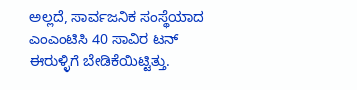ಅಲ್ಲದೆ, ಸಾರ್ವಜನಿಕ ಸಂಸ್ಥೆಯಾದ ಎಂಎಂಟಿಸಿ 40 ಸಾವಿರ ಟನ್‌ ಈರುಳ್ಳಿಗೆ ಬೇಡಿಕೆಯಿಟ್ಟಿತ್ತು.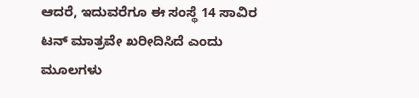ಆದರೆ, ಇದುವರೆಗೂ ಈ ಸಂಸ್ಥೆ 14 ಸಾವಿರ ಟನ್‌ ಮಾತ್ರವೇ ಖರೀದಿಸಿದೆ ಎಂದು ಮೂಲಗಳು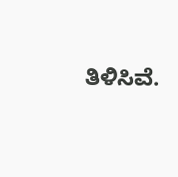ತಿಳಿಸಿವೆ.